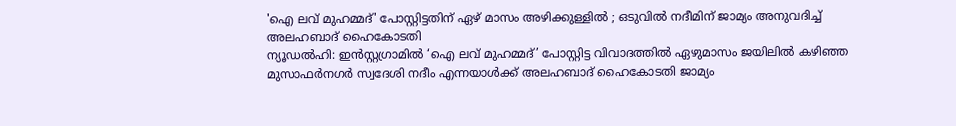'ഐ ലവ് മുഹമ്മദ്' പോസ്റ്റിട്ടതിന് ഏഴ് മാസം അഴിക്കുള്ളിൽ ; ഒടുവിൽ നദീമിന് ജാമ്യം അനുവദിച്ച് അലഹബാദ് ഹൈകോടതി
ന്യൂഡൽഹി: ഇൻസ്റ്റഗ്രാമിൽ ‘ഐ ലവ് മുഹമ്മദ്’ പോസ്റ്റിട്ട വിവാദത്തിൽ ഏഴുമാസം ജയിലിൽ കഴിഞ്ഞ മുസാഫർനഗർ സ്വദേശി നദീം എന്നയാൾക്ക് അലഹബാദ് ഹൈകോടതി ജാമ്യം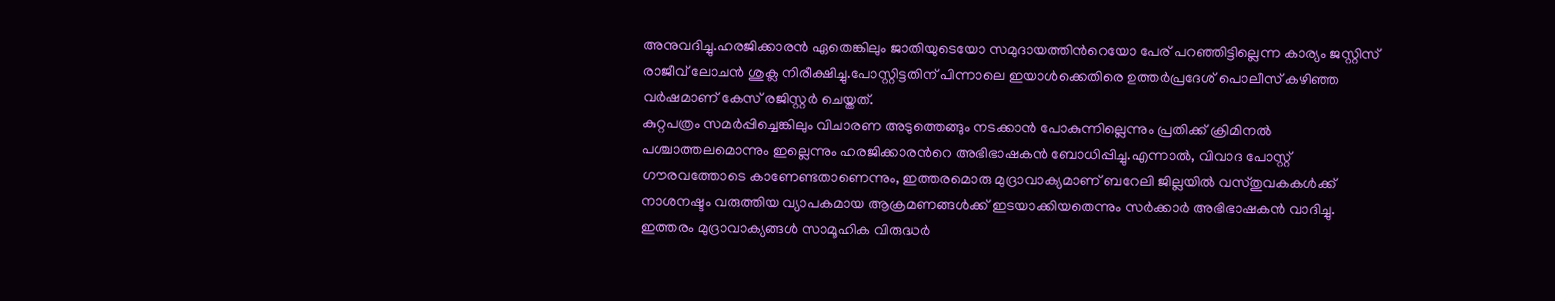അനുവദിച്ചു.ഹരജിക്കാരൻ ഏതെങ്കിലും ജാതിയുടെയോ സമുദായത്തിൻറെയോ പേര് പറഞ്ഞിട്ടില്ലെന്ന കാര്യം ജസ്റ്റിസ് രാജീവ് ലോചൻ ശുക്ല നിരീക്ഷിച്ചു.പോസ്റ്റിട്ടതിന് പിന്നാലെ ഇയാൾക്കെതിരെ ഉത്തർപ്രദേശ് പൊലീസ് കഴിഞ്ഞ വർഷമാണ് കേസ് രജിസ്റ്റർ ചെയ്തത്.
കുറ്റപത്രം സമർപ്പിച്ചെങ്കിലും വിചാരണ അടുത്തെങ്ങും നടക്കാൻ പോകുന്നില്ലെന്നും പ്രതിക്ക് ക്രിമിനൽ പശ്ചാത്തലമൊന്നും ഇല്ലെന്നും ഹരജിക്കാരൻറെ അഭിഭാഷകൻ ബോധിപ്പിച്ചു.എന്നാൽ, വിവാദ പോസ്റ്റ് ഗൗരവത്തോടെ കാണേണ്ടതാണെന്നും, ഇത്തരമൊരു മുദ്രാവാക്യമാണ് ബറേലി ജില്ലയിൽ വസ്തുവകകൾക്ക് നാശനഷ്ടം വരുത്തിയ വ്യാപകമായ ആക്രമണങ്ങൾക്ക് ഇടയാക്കിയതെന്നും സർക്കാർ അഭിഭാഷകൻ വാദിച്ചു.
ഇത്തരം മുദ്രാവാക്യങ്ങൾ സാമൂഹിക വിരുദ്ധർ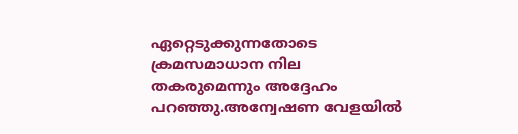ഏറ്റെടുക്കുന്നതോടെ ക്രമസമാധാന നില തകരുമെന്നും അദ്ദേഹം പറഞ്ഞു.അന്വേഷണ വേളയിൽ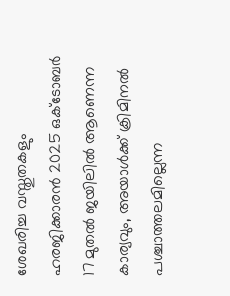ശേഖരിച്ച വസ്തുതകളും ഹരജിക്കാരൻ 2025 ഒക്ടോബർ 17 മുതൽ ജയിലിൽ ആണെന്ന കാര്യവും, അയാൾക്ക് ക്രിമിനൽ പശ്ചാത്തലമില്ലെന്ന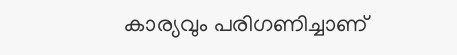കാര്യവും പരിഗണിച്ചാണ്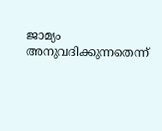ജാമ്യം അനുവദിക്കുന്നതെന്ന്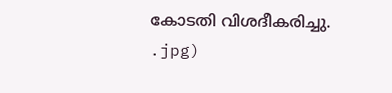കോടതി വിശദീകരിച്ചു.
.jpg)